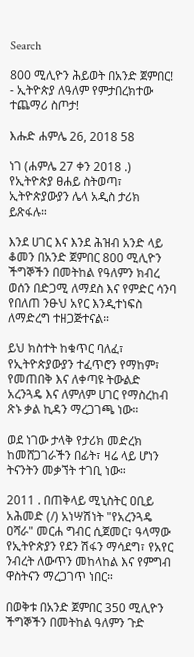Search

800 ሚሊዮን ሕይወት በአንድ ጀምበር! - ኢትዮጵያ ለዓለም የምታበረክተው ተጨማሪ ስጦታ!

እሑድ ሐምሌ 26, 2018 58

ነገ (ሐምሌ 27 ቀን 2018 .) የኢትዮጵያ ፀሐይ ስትወጣ፣ ኢትዮጵያውያን ሌላ አዲስ ታሪክ ይጽፋሉ።

እንደ ሀገር እና እንደ ሕዝብ አንድ ላይ ቆመን በአንድ ጀምበር 800 ሚሊዮን ችግኞችን በመትከል የዓለምን ክብረ ወሰን በድጋሚ ለማደስ እና የምድር ሳንባ የበለጠ ንፁህ አየር እንዲተነፍስ ለማድረግ ተዘጋጅተናል።

ይህ ክስተት ከቁጥር ባለፈ፣ የኢትዮጵያውያን ተፈጥሮን የማከም፣ የመጠበቅ እና ለቀጣዩ ትውልድ አረንጓዴ እና ለምለም ሀገር የማስረከብ ጽኑ ቃል ኪዳን ማረጋገጫ ነው።

ወደ ነገው ታላቅ የታሪክ መድረክ ከመሸጋገራችን በፊት፣ ዛሬ ላይ ሆነን ትናንትን መቃኘት ተገቢ ነው።

2011 . በጠቅላይ ሚኒስትር ዐቢይ አሕመድ (/) አነሣሽነት "የአረንጓዴ ዐሻራ" መርሐ ግብር ሲጀመር፣ ዓላማው የኢትዮጵያን የደን ሽፋን ማሳደግ፣ የአየር ንብረት ለውጥን መከላከል እና የምግብ ዋስትናን ማረጋገጥ ነበር።

በወቅቱ በአንድ ጀምበር 350 ሚሊዮን ችግኞችን በመትከል ዓለምን ጉድ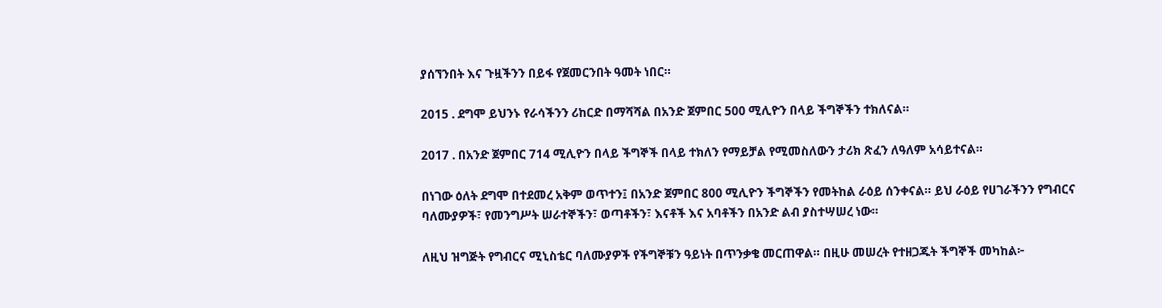ያሰኘንበት እና ጉዟችንን በይፋ የጀመርንበት ዓመት ነበር።

2015 . ደግሞ ይህንኑ የራሳችንን ሪከርድ በማሻሻል በአንድ ጀምበር 500 ሚሊዮን በላይ ችግኞችን ተክለናል።

2017 . በአንድ ጀምበር 714 ሚሊዮን በላይ ችግኞች በላይ ተክለን የማይቻል የሚመስለውን ታሪክ ጽፈን ለዓለም አሳይተናል።

በነገው ዕለት ደግሞ በተደመረ አቅም ወጥተን፤ በአንድ ጀምበር 800 ሚሊዮን ችግኞችን የመትከል ራዕይ ሰንቀናል። ይህ ራዕይ የሀገራችንን የግብርና ባለሙያዎች፣ የመንግሥት ሠራተኞችን፣ ወጣቶችን፣ እናቶች እና አባቶችን በአንድ ልብ ያስተሣሠረ ነው።

ለዚህ ዝግጅት የግብርና ሚኒስቴር ባለሙያዎች የችግኞቹን ዓይነት በጥንቃቄ መርጠዋል። በዚሁ መሠረት የተዘጋጁት ችግኞች መካከል፦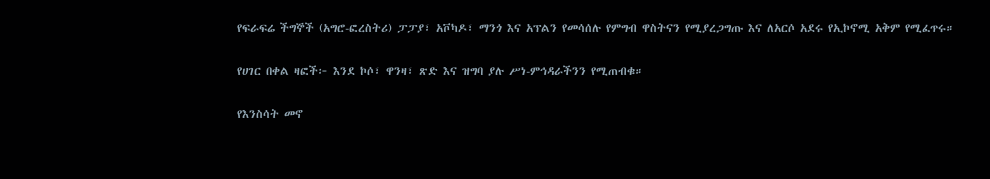የፍራፍሬ ችግኞች (አግሮ-ፎረስትሪ) ፓፓያ፣ አቮካዶ፣ ማንጎ እና አፕልን የመሳሰሉ የምግብ ዋስትናን የሚያረጋግጡ እና ለአርሶ አደሩ የኢኮኖሚ አቅም የሚፈጥሩ።

የሀገር በቀል ዛፎች፦ እንደ ኮሶ፣ ዋንዛ፣ ጽድ እና ዝግባ ያሉ ሥነ-ምኅዳራችንን የሚጠብቁ።

የእንስሳት መኖ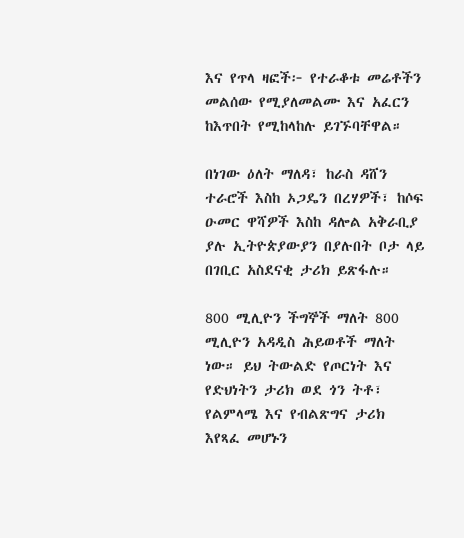እና የጥላ ዛፎች፦ የተራቆቱ መሬቶችን መልሰው የሚያለመልሙ እና አፈርን ከእጥበት የሚከላከሉ ይገኙባቸዋል።

በነገው ዕለት ማለዳ፣ ከራስ ዳሸን ተራሮች እስከ ኦጋዴን በረሃዎች፣ ከሶፍ ዑመር ዋሻዎች እስከ ዳሎል አቅራቢያ ያሉ ኢትዮጵያውያን በያሉበት ቦታ ላይ በገቢር አስደናቂ ታሪክ ይጽፋሉ።

800 ሚሊዮን ችግኞች ማለት 800 ሚሊዮን አዳዲስ ሕይወቶች ማለት ነው። ይህ ትውልድ የጦርነት እና የድህነትን ታሪክ ወደ ጎን ትቶ፣ የልምላሜ እና የብልጽግና ታሪክ እየጻፈ መሆኑን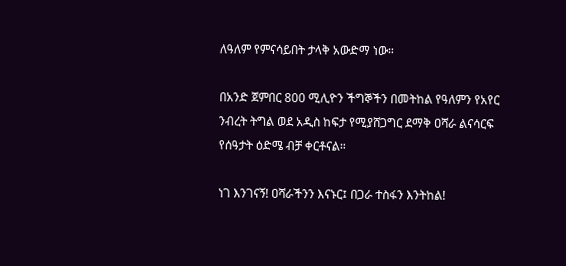ለዓለም የምናሳይበት ታላቅ አውድማ ነው።

በአንድ ጀምበር 800 ሚሊዮን ችግኞችን በመትከል የዓለምን የአየር ንብረት ትግል ወደ አዲስ ከፍታ የሚያሸጋግር ደማቅ ዐሻራ ልናሳርፍ የሰዓታት ዕድሜ ብቻ ቀርቶናል።

ነገ እንገናኝ! ዐሻራችንን እናኑር፤ በጋራ ተስፋን እንትከል!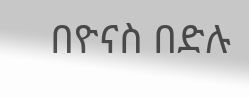በዮናስ በድሉ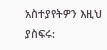አስተያየትዎን እዚህ ያስፍሩ: